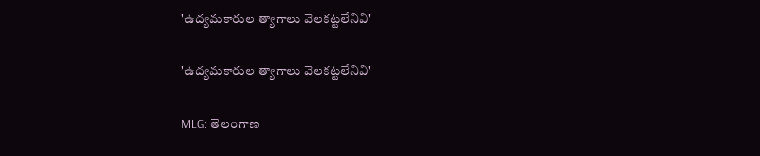'ఉద్యమకారుల త్యాగాలు వెలకట్టలేనివి'

'ఉద్యమకారుల త్యాగాలు వెలకట్టలేనివి'

MLG: తెలంగాణ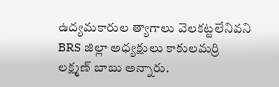ఉద్యమకారుల త్యాగాలు వెలకట్టలేనివని BRS జిల్లా అధ్యక్షులు కాకులమర్రి లక్ష్మణ్ బాబు అన్నారు.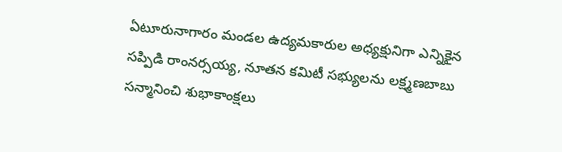ఏటూరునాగారం మండల ఉద్యమకారుల అధ్యక్షునిగా ఎన్నికైన సప్పిడి రాంనర్సయ్య, నూతన కమిటీ సభ్యులను లక్ష్మణబాబు సన్మానించి శుభాకాంక్షలు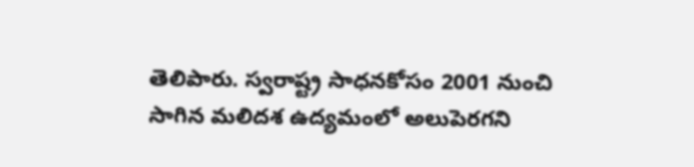తెలిపారు. స్వరాష్ట్ర సాధనకోసం 2001 నుంచి సాగిన మలిదశ ఉద్యమంలో అలుపెరగని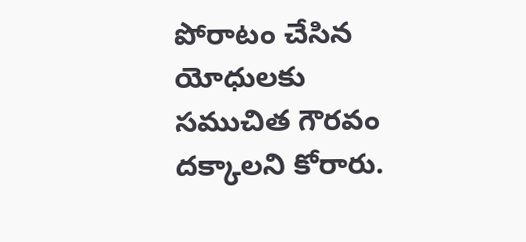పోరాటం చేసిన యోధులకు సముచిత గౌరవం దక్కాలని కోరారు.